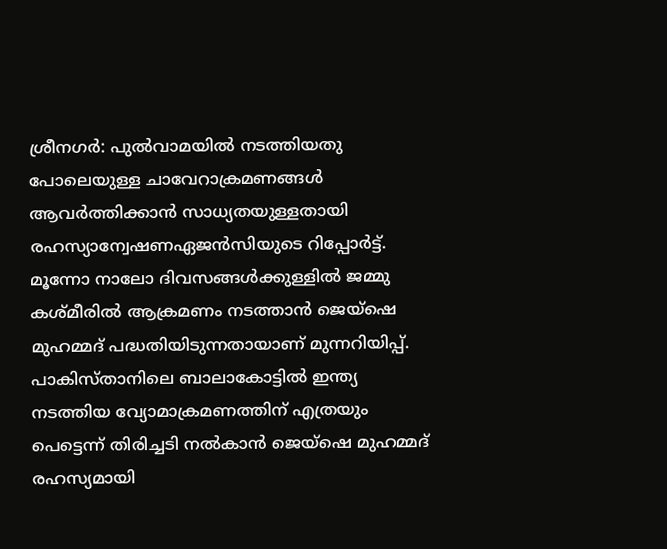ശ്രീനഗർ: പുൽവാമയിൽ നടത്തിയതു പോലെയുള്ള ചാവേറാക്രമണങ്ങൾ ആവർത്തിക്കാൻ സാധ്യതയുള്ളതായി രഹസ്യാന്വേഷണഏജൻസിയുടെ റിപ്പോർട്ട്. മൂന്നോ നാലോ ദിവസങ്ങൾക്കുള്ളിൽ ജമ്മു കശ്മീരിൽ ആക്രമണം നടത്താൻ ജെയ്ഷെ മുഹമ്മദ് പദ്ധതിയിടുന്നതായാണ് മുന്നറിയിപ്പ്. പാകിസ്താനിലെ ബാലാകോട്ടിൽ ഇന്ത്യ നടത്തിയ വ്യോമാക്രമണത്തിന് എത്രയും പെട്ടെന്ന് തിരിച്ചടി നൽകാൻ ജെയ്ഷെ മുഹമ്മദ് രഹസ്യമായി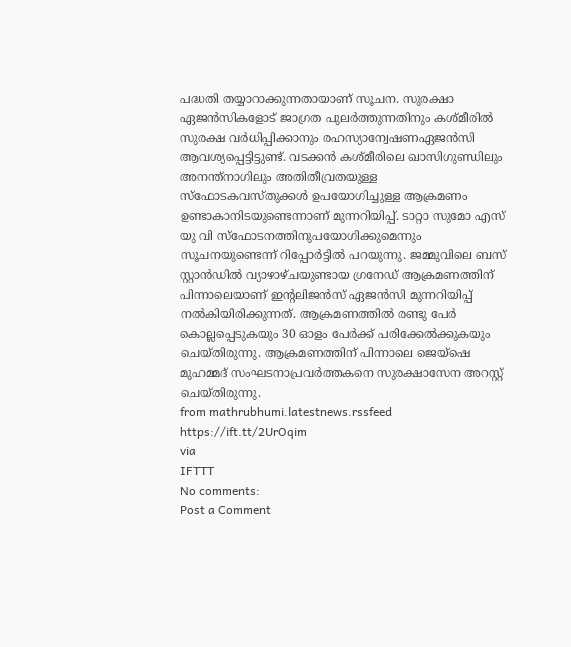പദ്ധതി തയ്യാറാക്കുന്നതായാണ് സൂചന. സുരക്ഷാ ഏജൻസികളോട് ജാഗ്രത പുലർത്തുന്നതിനും കശ്മീരിൽ സുരക്ഷ വർധിപ്പിക്കാനും രഹസ്യാന്വേഷണഏജൻസി ആവശ്യപ്പെട്ടിട്ടുണ്ട്. വടക്കൻ കശ്മീരിലെ ഖാസിഗുണ്ഡിലും അനന്ത്നാഗിലും അതിതീവ്രതയുള്ള സ്ഫോടകവസ്തുക്കൾ ഉപയോഗിച്ചുള്ള ആക്രമണം ഉണ്ടാകാനിടയുണ്ടെന്നാണ് മുന്നറിയിപ്പ്. ടാറ്റാ സുമോ എസ് യു വി സ്ഫോടനത്തിനുപയോഗിക്കുമെന്നും സൂചനയുണ്ടെന്ന് റിപ്പോർട്ടിൽ പറയുന്നു. ജമ്മുവിലെ ബസ് സ്റ്റാൻഡിൽ വ്യാഴാഴ്ചയുണ്ടായ ഗ്രനേഡ് ആക്രമണത്തിന് പിന്നാലെയാണ് ഇന്റലിജൻസ് ഏജൻസി മുന്നറിയിപ്പ് നൽകിയിരിക്കുന്നത്. ആക്രമണത്തിൽ രണ്ടു പേർ കൊല്ലപ്പെടുകയും 30 ഓളം പേർക്ക് പരിക്കേൽക്കുകയും ചെയ്തിരുന്നു. ആക്രമണത്തിന് പിന്നാലെ ജെയ്ഷെ മുഹമ്മദ് സംഘടനാപ്രവർത്തകനെ സുരക്ഷാസേന അറസ്റ്റ് ചെയ്തിരുന്നു.
from mathrubhumi.latestnews.rssfeed https://ift.tt/2UrOqim
via
IFTTT
No comments:
Post a Comment